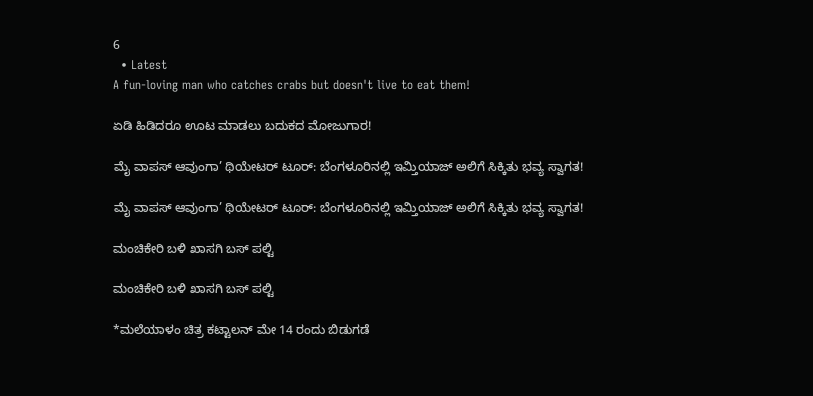6
  • Latest
A fun-loving man who catches crabs but doesn't live to eat them!

ಏಡಿ ಹಿಡಿದರೂ ಊಟ ಮಾಡಲು ಬದುಕದ ಮೋಜುಗಾರ!

ಮೈ ವಾಪಸ್ ಆವುಂಗಾ’ ಥಿಯೇಟರ್ ಟೂರ್: ಬೆಂಗಳೂರಿನಲ್ಲಿ ಇಮ್ತಿಯಾಜ್ ಅಲಿಗೆ ಸಿಕ್ಕಿತು ಭವ್ಯ ಸ್ವಾಗತ!

ಮೈ ವಾಪಸ್ ಆವುಂಗಾ’ ಥಿಯೇಟರ್ ಟೂರ್: ಬೆಂಗಳೂರಿನಲ್ಲಿ ಇಮ್ತಿಯಾಜ್ ಅಲಿಗೆ ಸಿಕ್ಕಿತು ಭವ್ಯ ಸ್ವಾಗತ!

ಮಂಚಿಕೇರಿ‌ ಬಳಿ ಖಾಸಗಿ ಬಸ್ ಪಲ್ಟಿ

ಮಂಚಿಕೇರಿ‌ ಬಳಿ ಖಾಸಗಿ ಬಸ್ ಪಲ್ಟಿ

*ಮಲೆಯಾಳಂ ಚಿತ್ರ ಕಟ್ಟಾಲನ್ ಮೇ 14 ರಂದು ಬಿಡುಗಡೆ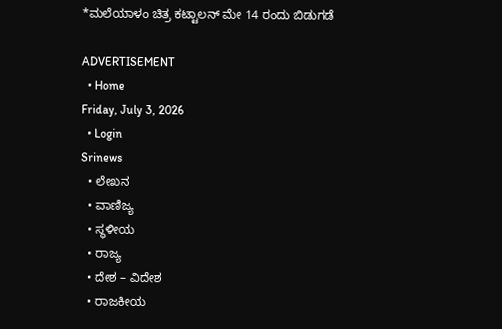*ಮಲೆಯಾಳಂ ಚಿತ್ರ ಕಟ್ಟಾಲನ್ ಮೇ 14 ರಂದು ಬಿಡುಗಡೆ

ADVERTISEMENT
  • Home
Friday, July 3, 2026
  • Login
Srinews
  • ಲೇಖನ
  • ವಾಣಿಜ್ಯ
  • ಸ್ಥಳೀಯ
  • ರಾಜ್ಯ
  • ದೇಶ – ವಿದೇಶ
  • ರಾಜಕೀಯ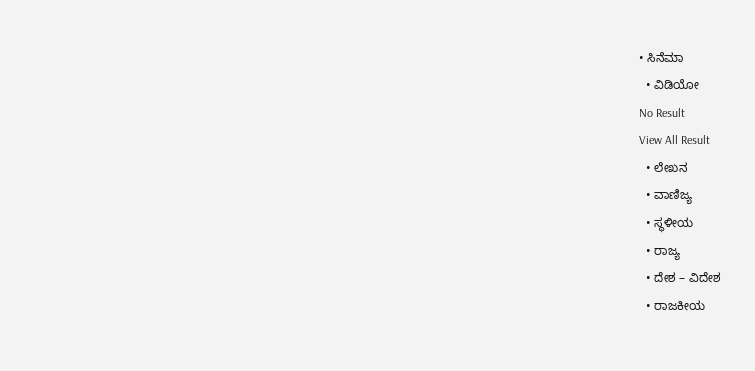• ಸಿನೆಮಾ
  • ವಿಡಿಯೋ
No Result
View All Result
  • ಲೇಖನ
  • ವಾಣಿಜ್ಯ
  • ಸ್ಥಳೀಯ
  • ರಾಜ್ಯ
  • ದೇಶ – ವಿದೇಶ
  • ರಾಜಕೀಯ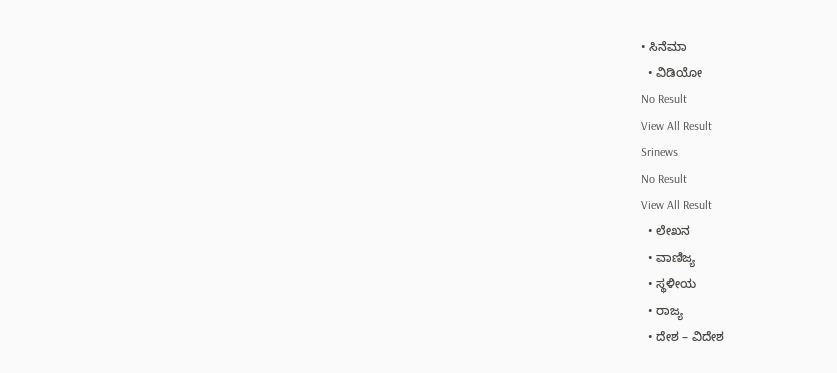• ಸಿನೆಮಾ
  • ವಿಡಿಯೋ
No Result
View All Result
Srinews
No Result
View All Result
  • ಲೇಖನ
  • ವಾಣಿಜ್ಯ
  • ಸ್ಥಳೀಯ
  • ರಾಜ್ಯ
  • ದೇಶ – ವಿದೇಶ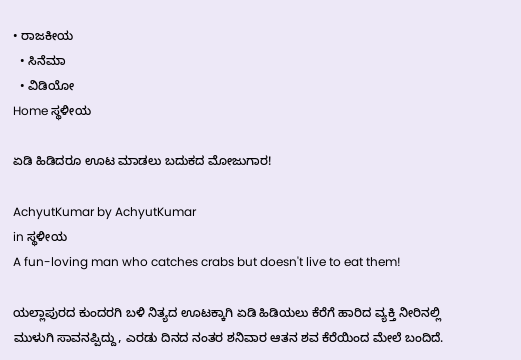• ರಾಜಕೀಯ
  • ಸಿನೆಮಾ
  • ವಿಡಿಯೋ
Home ಸ್ಥಳೀಯ

ಏಡಿ ಹಿಡಿದರೂ ಊಟ ಮಾಡಲು ಬದುಕದ ಮೋಜುಗಾರ!

AchyutKumar by AchyutKumar
in ಸ್ಥಳೀಯ
A fun-loving man who catches crabs but doesn't live to eat them!

ಯಲ್ಲಾಪುರದ ಕುಂದರಗಿ ಬಳಿ ನಿತ್ಯದ ಊಟಕ್ಕಾಗಿ ಏಡಿ ಹಿಡಿಯಲು ಕೆರೆಗೆ ಹಾರಿದ ವ್ಯಕ್ತಿ ನೀರಿನಲ್ಲಿ ಮುಳುಗಿ ಸಾವನಪ್ಪಿದ್ದು, ಎರಡು ದಿನದ ನಂತರ ಶನಿವಾರ ಆತನ ಶವ ಕೆರೆಯಿಂದ ಮೇಲೆ ಬಂದಿದೆ.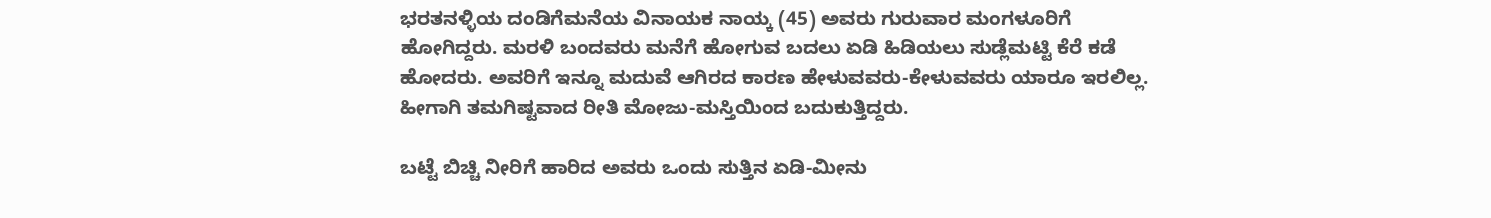ಭರತನಳ್ಳಿಯ ದಂಡಿಗೆಮನೆಯ ವಿನಾಯಕ ನಾಯ್ಕ (45) ಅವರು ಗುರುವಾರ ಮಂಗಳೂರಿಗೆ ಹೋಗಿದ್ದರು. ಮರಳಿ ಬಂದವರು ಮನೆಗೆ ಹೋಗುವ ಬದಲು ಏಡಿ ಹಿಡಿಯಲು ಸುಡ್ಲೆಮಟ್ಟಿ ಕೆರೆ ಕಡೆ ಹೋದರು. ಅವರಿಗೆ ಇನ್ನೂ ಮದುವೆ ಆಗಿರದ ಕಾರಣ ಹೇಳುವವರು-ಕೇಳುವವರು ಯಾರೂ ಇರಲಿಲ್ಲ. ಹೀಗಾಗಿ ತಮಗಿಷ್ಟವಾದ ರೀತಿ ಮೋಜು-ಮಸ್ತಿಯಿಂದ ಬದುಕುತ್ತಿದ್ದರು.

ಬಟ್ಟೆ ಬಿಚ್ಚಿ ನೀರಿಗೆ ಹಾರಿದ ಅವರು ಒಂದು ಸುತ್ತಿನ ಏಡಿ-ಮೀನು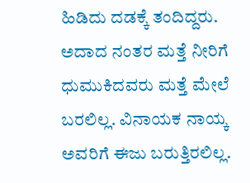ಹಿಡಿದು ದಡಕ್ಕೆ ತಂದಿದ್ದರು. ಅದಾದ ನಂತರ ಮತ್ತೆ ನೀರಿಗೆ ಧುಮುಕಿದವರು ಮತ್ತೆ ಮೇಲೆ ಬರಲಿಲ್ಲ. ವಿನಾಯಕ ನಾಯ್ಕ ಅವರಿಗೆ ಈಜು ಬರುತ್ತಿರಲಿಲ್ಲ.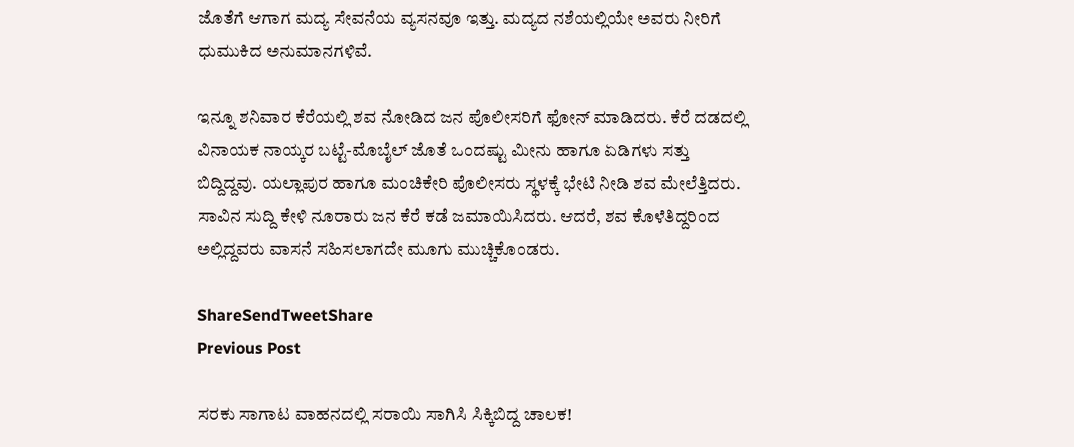ಜೊತೆಗೆ ಆಗಾಗ ಮದ್ಯ ಸೇವನೆಯ ವ್ಯಸನವೂ ಇತ್ತು. ಮದ್ಯದ ನಶೆಯಲ್ಲಿಯೇ ಅವರು ನೀರಿಗೆ ಧುಮುಕಿದ ಅನುಮಾನಗಳಿವೆ.

ಇನ್ನೂ ಶನಿವಾರ ಕೆರೆಯಲ್ಲಿ ಶವ ನೋಡಿದ ಜನ ಪೊಲೀಸರಿಗೆ ಫೋನ್ ಮಾಡಿದರು. ಕೆರೆ ದಡದಲ್ಲಿ ವಿನಾಯಕ ನಾಯ್ಕರ ಬಟ್ಟೆ-ಮೊಬೈಲ್ ಜೊತೆ ಒಂದಷ್ಟು ಮೀನು ಹಾಗೂ ಏಡಿಗಳು ಸತ್ತು ಬಿದ್ದಿದ್ದವು. ಯಲ್ಲಾಪುರ ಹಾಗೂ ಮಂಚಿಕೇರಿ ಪೊಲೀಸರು ಸ್ಥಳಕ್ಕೆ ಭೇಟಿ ನೀಡಿ ಶವ ಮೇಲೆತ್ತಿದರು. ಸಾವಿನ ಸುದ್ದಿ ಕೇಳಿ ನೂರಾರು ಜನ ಕೆರೆ ಕಡೆ ಜಮಾಯಿಸಿದರು. ಆದರೆ, ಶವ ಕೊಳೆತಿದ್ದರಿಂದ ಅಲ್ಲಿದ್ದವರು ವಾಸನೆ ಸಹಿಸಲಾಗದೇ ಮೂಗು ಮುಚ್ಚಿಕೊಂಡರು.

ShareSendTweetShare
Previous Post

ಸರಕು ಸಾಗಾಟ ವಾಹನದಲ್ಲಿ ಸರಾಯಿ ಸಾಗಿಸಿ ಸಿಕ್ಕಿಬಿದ್ದ ಚಾಲಕ!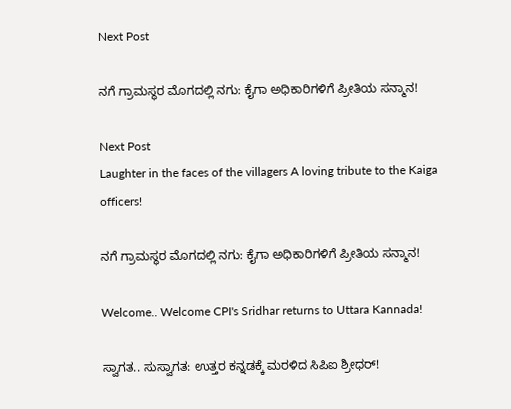Next Post

ನಗೆ ಗ್ರಾಮಸ್ಥರ ಮೊಗದಲ್ಲಿ ನಗು: ಕೈಗಾ ಅಧಿಕಾರಿಗಳಿಗೆ ಪ್ರೀತಿಯ ಸನ್ಮಾನ!

Next Post
Laughter in the faces of the villagers A loving tribute to the Kaiga officers!

ನಗೆ ಗ್ರಾಮಸ್ಥರ ಮೊಗದಲ್ಲಿ ನಗು: ಕೈಗಾ ಅಧಿಕಾರಿಗಳಿಗೆ ಪ್ರೀತಿಯ ಸನ್ಮಾನ!

Welcome.. Welcome CPI's Sridhar returns to Uttara Kannada!

ಸ್ವಾಗತ.. ಸುಸ್ವಾಗತ: ಉತ್ತರ ಕನ್ನಡಕ್ಕೆ ಮರಳಿದ ಸಿಪಿಐ ಶ್ರೀಧರ್!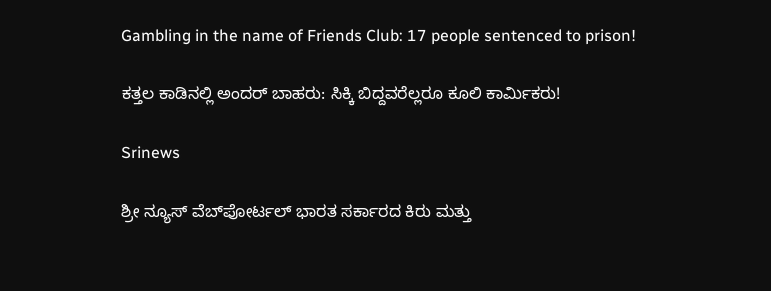Gambling in the name of Friends Club: 17 people sentenced to prison!

ಕತ್ತಲ ಕಾಡಿನಲ್ಲಿ ಅಂದರ್ ಬಾಹರು: ಸಿಕ್ಕಿ ಬಿದ್ದವರೆಲ್ಲರೂ ಕೂಲಿ ಕಾರ್ಮಿಕರು!

Srinews

ಶ್ರೀ ನ್ಯೂಸ್ ವೆಬ್‌ಪೋರ್ಟಲ್ ಭಾರತ ಸರ್ಕಾರದ ಕಿರು ಮತ್ತು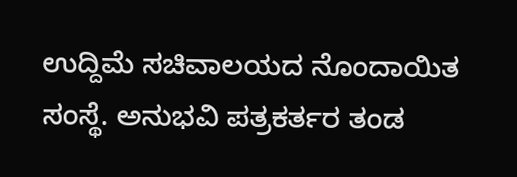ಉದ್ದಿಮೆ ಸಚಿವಾಲಯದ ನೊಂದಾಯಿತ ಸಂಸ್ಥೆ. ಅನುಭವಿ ಪತ್ರಕರ್ತರ ತಂಡ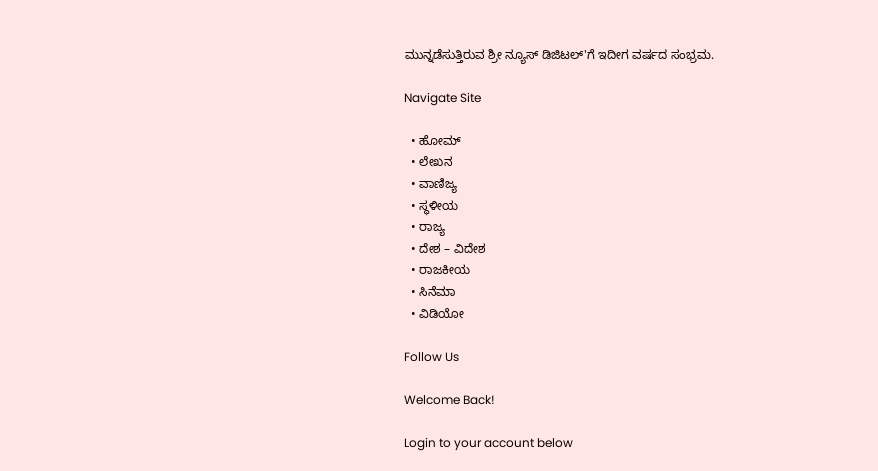ಮುನ್ನಡೆಸುತ್ತಿರುವ ಶ್ರೀ ನ್ಯೂಸ್ ಡಿಜಿಟಲ್'ಗೆ ಇದೀಗ ವರ್ಷದ ಸಂಭ್ರಮ.

Navigate Site

  • ಹೋಮ್
  • ಲೇಖನ
  • ವಾಣಿಜ್ಯ
  • ಸ್ಥಳೀಯ
  • ರಾಜ್ಯ
  • ದೇಶ – ವಿದೇಶ
  • ರಾಜಕೀಯ
  • ಸಿನೆಮಾ
  • ವಿಡಿಯೋ

Follow Us

Welcome Back!

Login to your account below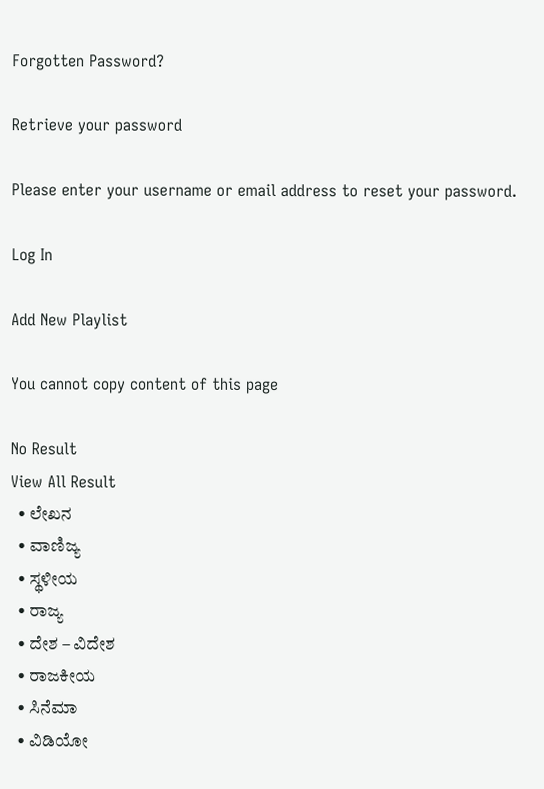Forgotten Password?

Retrieve your password

Please enter your username or email address to reset your password.

Log In

Add New Playlist

You cannot copy content of this page

No Result
View All Result
  • ಲೇಖನ
  • ವಾಣಿಜ್ಯ
  • ಸ್ಥಳೀಯ
  • ರಾಜ್ಯ
  • ದೇಶ – ವಿದೇಶ
  • ರಾಜಕೀಯ
  • ಸಿನೆಮಾ
  • ವಿಡಿಯೋ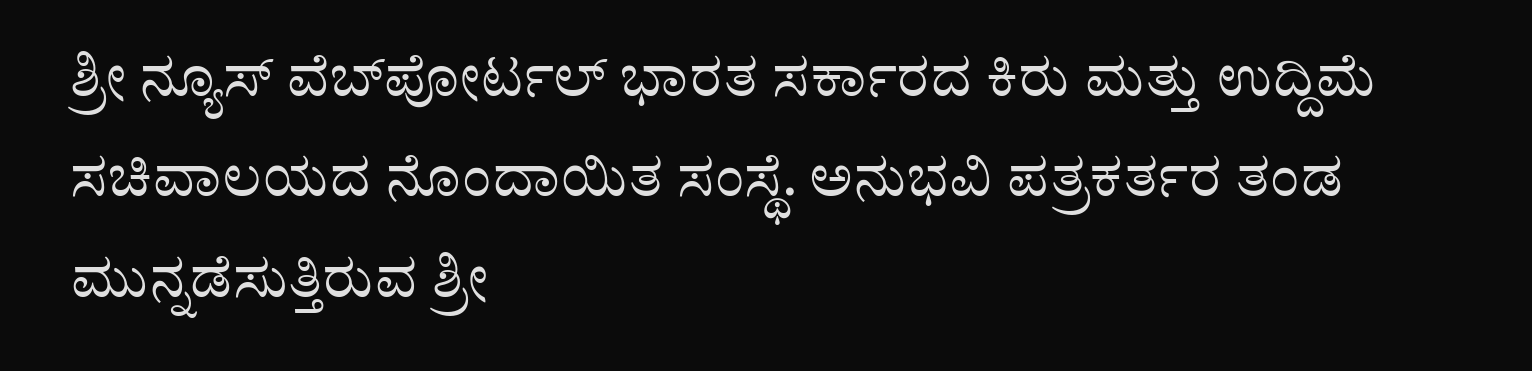ಶ್ರೀ ನ್ಯೂಸ್ ವೆಬ್‌ಪೋರ್ಟಲ್ ಭಾರತ ಸರ್ಕಾರದ ಕಿರು ಮತ್ತು ಉದ್ದಿಮೆ ಸಚಿವಾಲಯದ ನೊಂದಾಯಿತ ಸಂಸ್ಥೆ. ಅನುಭವಿ ಪತ್ರಕರ್ತರ ತಂಡ ಮುನ್ನಡೆಸುತ್ತಿರುವ ಶ್ರೀ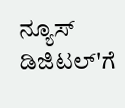ನ್ಯೂಸ್ ಡಿಜಿಟಲ್'ಗೆ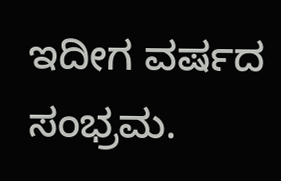ಇದೀಗ ವರ್ಷದ ಸಂಭ್ರಮ.